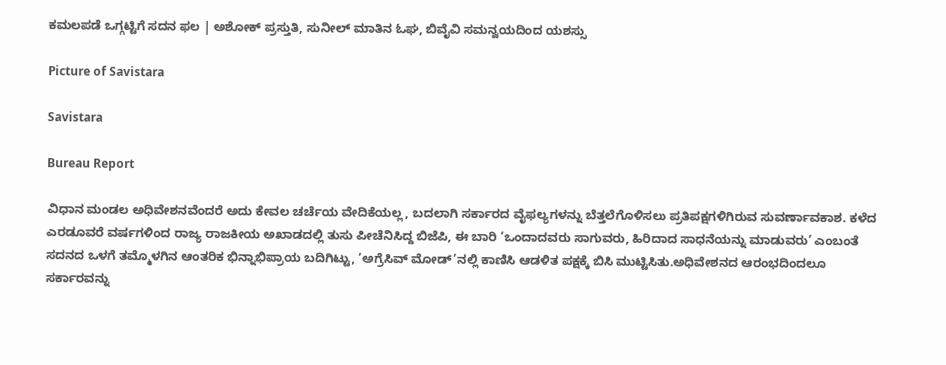ಕಮಲಪಡೆ ಒಗ್ಗಟ್ಟಿಗೆ ಸದನ ಫಲ | ಅಶೋಕ್‌ ಪ್ರಸ್ತುತಿ, ಸುನೀಲ್ ಮಾತಿನ ಓಘ, ಬಿವೈವಿ ಸಮನ್ವಯದಿಂದ ಯಶಸ್ಸು

Picture of Savistara

Savistara

Bureau Report

ವಿಧಾನ ಮಂಡಲ ಅಧಿವೇಶನವೆಂದರೆ ಅದು ಕೇವಲ ಚರ್ಚೆಯ ವೇದಿಕೆಯಲ್ಲ, ಬದಲಾಗಿ ಸರ್ಕಾರದ ವೈಫಲ್ಯಗಳನ್ನು ಬೆತ್ತಲೆಗೊಳಿಸಲು ಪ್ರತಿಪಕ್ಷಗಳಿಗಿರುವ ಸುವರ್ಣಾವಕಾಶ. ಕಳೆದ ಎರಡೂವರೆ ವರ್ಷಗಳಿಂದ ರಾಜ್ಯ ರಾಜಕೀಯ ಅಖಾಡದಲ್ಲಿ ತುಸು ಪೀಚೆನಿಸಿದ್ದ ಬಿಜೆಪಿ, ಈ ಬಾರಿ ‘ಒಂದಾದವರು ಸಾಗುವರು, ಹಿರಿದಾದ ಸಾಧನೆಯನ್ನು ಮಾಡುವರು’ ಎಂಬಂತೆ ಸದನದ ಒಳಗೆ ತಮ್ಮೊಳಗಿನ ಆಂತರಿಕ ಭಿನ್ನಾಭಿಪ್ರಾಯ ಬದಿಗಿಟ್ಟು, ‘ಅಗ್ರೆಸಿವ್ ಮೋಡ್’ನಲ್ಲಿ ಕಾಣಿಸಿ ಆಡಳಿತ ಪಕ್ಷಕ್ಕೆ ಬಿಸಿ ಮುಟ್ಟಿಸಿತು.ಅಧಿವೇಶನದ ಆರಂಭದಿಂದಲೂ ಸರ್ಕಾರವನ್ನು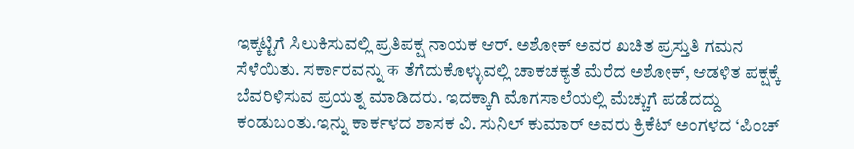ಇಕ್ಕಟ್ಟಿಗೆ ಸಿಲುಕಿಸುವಲ್ಲಿ ಪ್ರತಿಪಕ್ಷ ನಾಯಕ ಆರ್. ಅಶೋಕ್ ಅವರ ಖಚಿತ ಪ್ರಸ್ತುತಿ ಗಮನ ಸೆಳೆಯಿತು. ಸರ್ಕಾರವನ್ನು क ತೆಗೆದುಕೊಳ್ಳುವಲ್ಲಿ ಚಾಕಚಕ್ಯತೆ ಮೆರೆದ ಅಶೋಕ್, ಆಡಳಿತ ಪಕ್ಷಕ್ಕೆ ಬೆವರಿಳಿಸುವ ಪ್ರಯತ್ನ ಮಾಡಿದರು. ಇದಕ್ಕಾಗಿ ಮೊಗಸಾಲೆಯಲ್ಲಿ ಮೆಚ್ಚುಗೆ ಪಡೆದದ್ದು ಕಂಡುಬಂತು.ಇನ್ನು ಕಾರ್ಕಳದ ಶಾಸಕ ವಿ. ಸುನಿಲ್ ಕುಮಾರ್ ಅವರು ಕ್ರಿಕೆಟ್ ಅಂಗಳದ ‘ಪಿಂಚ್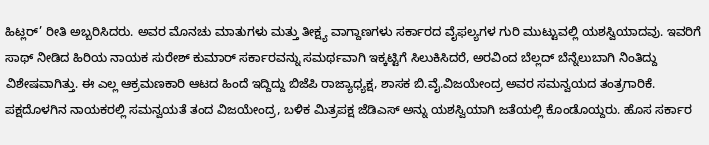ಹಿಟ್ಲರ್’ ರೀತಿ ಅಬ್ಬರಿಸಿದರು. ಅವರ ಮೊನಚು ಮಾತುಗಳು ಮತ್ತು ತೀಕ್ಷ್ಯ ವಾಗ್ದಾಣಗಳು ಸರ್ಕಾರದ ವೈಫಲ್ಯಗಳ ಗುರಿ ಮುಟ್ಟುವಲ್ಲಿ ಯಶಸ್ವಿಯಾದವು. ಇವರಿಗೆ ಸಾಥ್ ನೀಡಿದ ಹಿರಿಯ ನಾಯಕ ಸುರೇಶ್ ಕುಮಾರ್ ಸರ್ಕಾರವನ್ನು ಸಮರ್ಥವಾಗಿ ಇಕ್ಕಟ್ಟಿಗೆ ಸಿಲುಕಿಸಿದರೆ, ಅರವಿಂದ ಬೆಲ್ಲದ್ ಬೆನ್ನೆಲುಬಾಗಿ ನಿಂತಿದ್ದು ವಿಶೇಷವಾಗಿತ್ತು. ಈ ಎಲ್ಲ ಆಕ್ರಮಣಕಾರಿ ಆಟದ ಹಿಂದೆ ಇದ್ದಿದ್ದು ಬಿಜೆಪಿ ರಾಜ್ಯಾಧ್ಯಕ್ಷ, ಶಾಸಕ ಬಿ.ವೈ.ವಿಜಯೇಂದ್ರ ಅವರ ಸಮನ್ವಯದ ತಂತ್ರಗಾರಿಕೆ. ಪಕ್ಷದೊಳಗಿನ ನಾಯಕರಲ್ಲಿ ಸಮನ್ವಯತೆ ತಂದ ವಿಜಯೇಂದ್ರ, ಬಳಿಕ ಮಿತ್ರಪಕ್ಷ ಜೆಡಿಎಸ್ ಅನ್ನು ಯಶಸ್ವಿಯಾಗಿ ಜತೆಯಲ್ಲಿ ಕೊಂಡೊಯ್ದರು. ಹೊಸ ಸರ್ಕಾರ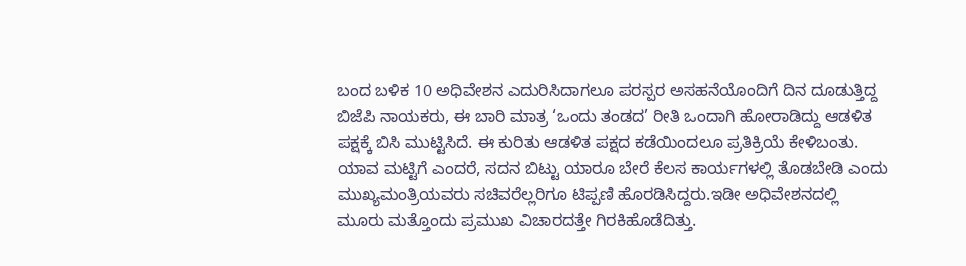ಬಂದ ಬಳಿಕ 10 ಅಧಿವೇಶನ ಎದುರಿಸಿದಾಗಲೂ ಪರಸ್ಪರ ಅಸಹನೆಯೊಂದಿಗೆ ದಿನ ದೂಡುತ್ತಿದ್ದ ಬಿಜೆಪಿ ನಾಯಕರು, ಈ ಬಾರಿ ಮಾತ್ರ ‘ಒಂದು ತಂಡದ’ ರೀತಿ ಒಂದಾಗಿ ಹೋರಾಡಿದ್ದು ಆಡಳಿತ ಪಕ್ಷಕ್ಕೆ ಬಿಸಿ ಮುಟ್ಟಿಸಿದೆ. ಈ ಕುರಿತು ಆಡಳಿತ ಪಕ್ಷದ ಕಡೆಯಿಂದಲೂ ಪ್ರತಿಕ್ರಿಯೆ ಕೇಳಿಬಂತು. ಯಾವ ಮಟ್ಟಿಗೆ ಎಂದರೆ, ಸದನ ಬಿಟ್ಟು ಯಾರೂ ಬೇರೆ ಕೆಲಸ ಕಾರ್ಯಗಳಲ್ಲಿ ತೊಡಬೇಡಿ ಎಂದು ಮುಖ್ಯಮಂತ್ರಿಯವರು ಸಚಿವರೆಲ್ಲರಿಗೂ ಟಿಪ್ಪಣಿ ಹೊರಡಿಸಿದ್ದರು.ಇಡೀ ಅಧಿವೇಶನದಲ್ಲಿ ಮೂರು ಮತ್ತೊಂದು ಪ್ರಮುಖ ವಿಚಾರದತ್ತೇ ಗಿರಕಿಹೊಡೆದಿತ್ತು.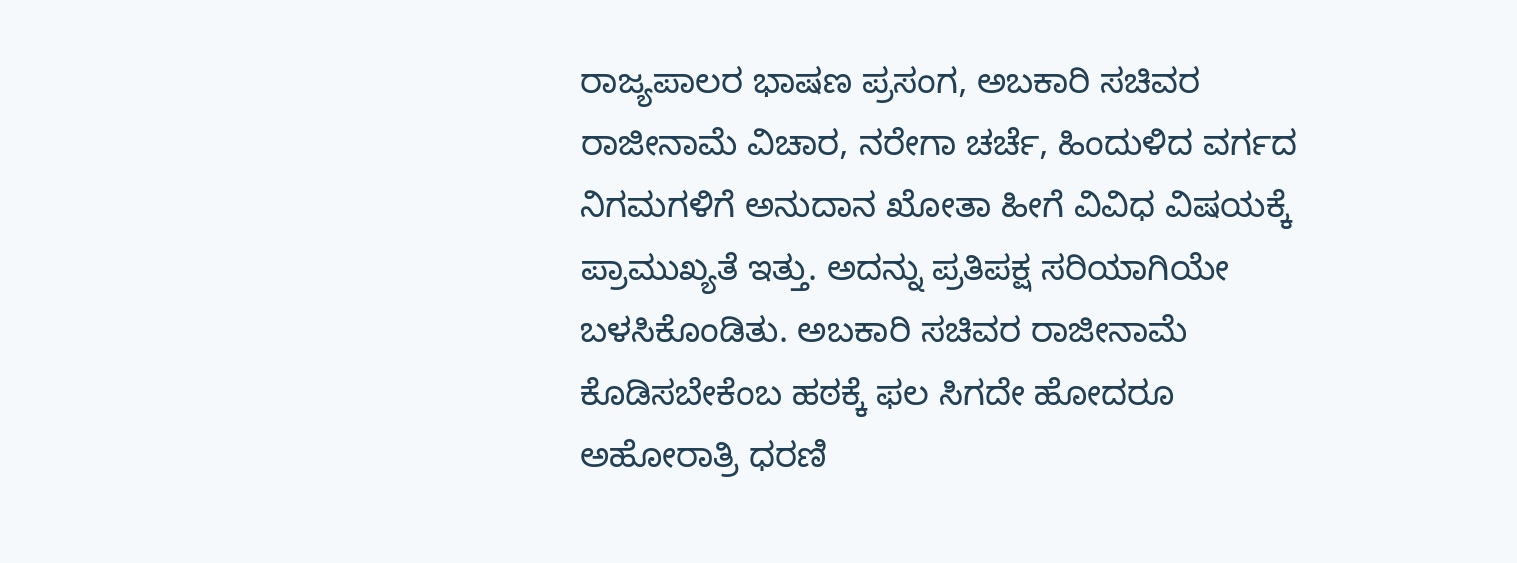ರಾಜ್ಯಪಾಲರ ಭಾಷಣ ಪ್ರಸಂಗ, ಅಬಕಾರಿ ಸಚಿವರ ರಾಜೀನಾಮೆ ವಿಚಾರ, ನರೇಗಾ ಚರ್ಚೆ, ಹಿಂದುಳಿದ ವರ್ಗದ ನಿಗಮಗಳಿಗೆ ಅನುದಾನ ಖೋತಾ ಹೀಗೆ ವಿವಿಧ ವಿಷಯಕ್ಕೆ ಪ್ರಾಮುಖ್ಯತೆ ಇತ್ತು. ಅದನ್ನು ಪ್ರತಿಪಕ್ಷ ಸರಿಯಾಗಿಯೇ ಬಳಸಿಕೊಂಡಿತು. ಅಬಕಾರಿ ಸಚಿವರ ರಾಜೀನಾಮೆ ಕೊಡಿಸಬೇಕೆಂಬ ಹಠಕ್ಕೆ ಫಲ ಸಿಗದೇ ಹೋದರೂ ಅಹೋರಾತ್ರಿ ಧರಣಿ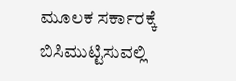ಮೂಲಕ ಸರ್ಕಾರಕ್ಕೆ ಬಿಸಿಮುಟ್ಟಿಸುವಲ್ಲಿ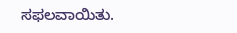ಸಫಲವಾಯಿತು.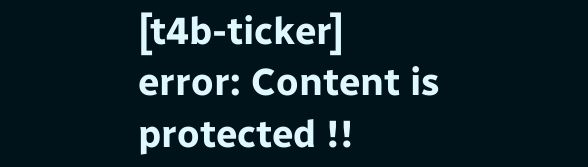[t4b-ticker]
error: Content is protected !!